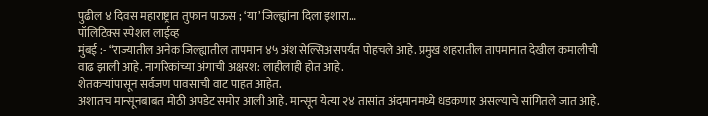पुढील ४ दिवस महाराष्ट्रात तुफान पाऊस ; ‘या’ जिल्ह्यांना दिला इशारा…
पॉलिटिक्स स्पेशल लाईव्ह
मुंबई :- “राज्यातील अनेक जिल्ह्यातील तापमान ४५ अंश सेल्सिअसपर्यंत पोहचले आहे. प्रमुख शहरातील तापमानात देखील कमालीची वाढ झाली आहे. नागरिकांच्या अंगाची अक्षरश: लाहीलाही होत आहे.
शेतकऱ्यांपासून सर्वजण पावसाची वाट पाहत आहेत.
अशातच मान्सूनबाबत मोठी अपडेट समोर आली आहे. मान्सून येत्या २४ तासांत अंदमानमध्ये धडकणार असल्याचे सांगितले जात आहे.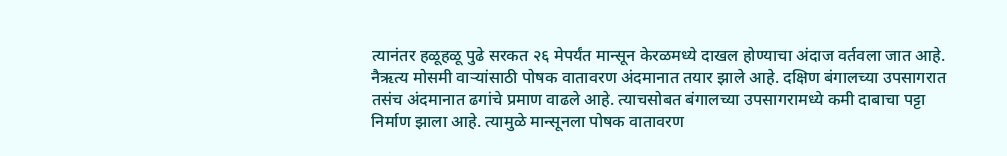त्यानंतर हळूहळू पुढे सरकत २६ मेपर्यंत मान्सून केरळमध्ये दाखल होण्याचा अंदाज वर्तवला जात आहे.
नैऋत्य मोसमी वाऱ्यांसाठी पोषक वातावरण अंदमानात तयार झाले आहे. दक्षिण बंगालच्या उपसागरात तसंच अंदमानात ढगांचे प्रमाण वाढले आहे. त्याचसोबत बंगालच्या उपसागरामध्ये कमी दाबाचा पट्टा निर्माण झाला आहे. त्यामुळे मान्सूनला पोषक वातावरण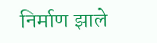निर्माण झाले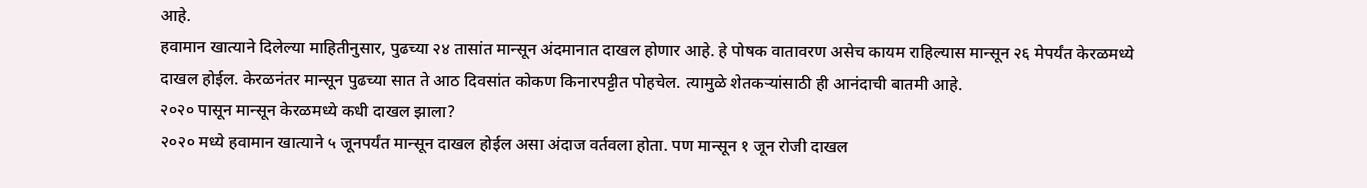आहे.
हवामान खात्याने दिलेल्या माहितीनुसार, पुढच्या २४ तासांत मान्सून अंदमानात दाखल होणार आहे. हे पोषक वातावरण असेच कायम राहिल्यास मान्सून २६ मेपर्यंत केरळमध्ये दाखल होईल. केरळनंतर मान्सून पुढच्या सात ते आठ दिवसांत कोकण किनारपट्टीत पोहचेल. त्यामुळे शेतकऱ्यांसाठी ही आनंदाची बातमी आहे.
२०२० पासून मान्सून केरळमध्ये कधी दाखल झाला?
२०२० मध्ये हवामान खात्याने ५ जूनपर्यंत मान्सून दाखल होईल असा अंदाज वर्तवला होता. पण मान्सून १ जून रोजी दाखल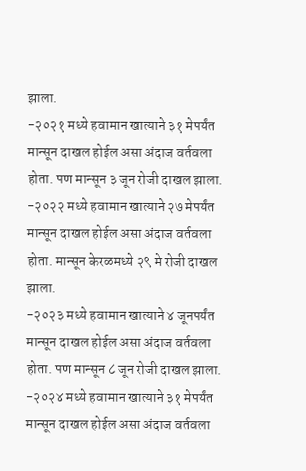झाला.
-२०२१ मध्ये हवामान खात्याने ३१ मेपर्यंत मान्सून दाखल होईल असा अंदाज वर्तवला होता. पण मान्सून ३ जून रोजी दाखल झाला.
-२०२२ मध्ये हवामान खात्याने २७ मेपर्यंत मान्सून दाखल होईल असा अंदाज वर्तवला होता. मान्सून केरळमध्ये २९ मे रोजी दाखल झाला.
-२०२३ मध्ये हवामान खात्याने ४ जूनपर्यंत मान्सून दाखल होईल असा अंदाज वर्तवला होता. पण मान्सून ८ जून रोजी दाखल झाला.
-२०२४ मध्ये हवामान खात्याने ३१ मेपर्यंत मान्सून दाखल होईल असा अंदाज वर्तवला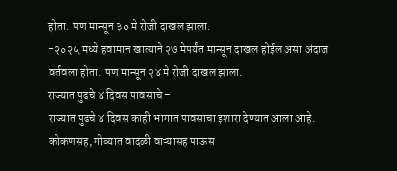होता. पण मान्सून ३० मे रोजी दाखल झाला.
-२०२५ मध्ये हवामान खात्याने २७ मेपर्यंत मान्सून दाखल होईल असा अंदाज वर्तवला होता. पण मान्सून २४ मे रोजी दाखल झाला.
राज्यात पुढचे ४ दिवस पावसाचे –
राज्यात पुढचे ४ दिवस काही भागात पावसाचा इशारा देण्यात आला आहे. कोकणसह, गोव्यात वादळी वाऱ्यासह पाऊस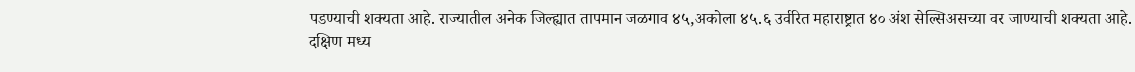पडण्याची शक्यता आहे. राज्यातील अनेक जिल्ह्यात तापमान जळगाव ४५,अकोला ४५.६ उर्वरित महाराष्ट्रात ४० अंश सेल्सिअसच्या वर जाण्याची शक्यता आहे.
दक्षिण मध्य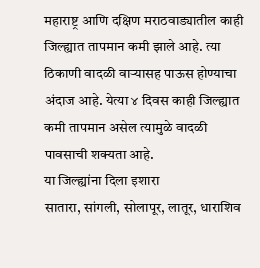महाराष्ट्र आणि दक्षिण मराठवाड्यातील काही जिल्ह्यात तापमान कमी झाले आहे. त्या ठिकाणी वादळी वाऱ्यासह पाऊस होण्याचा अंदाज आहे. येत्या ४ दिवस काही जिल्ह्यात कमी तापमान असेल त्यामुळे वादळी पावसाची शक्यता आहे.
या जिल्ह्यांना दिला इशारा
सातारा, सांगली, सोलापूर, लातूर, धाराशिव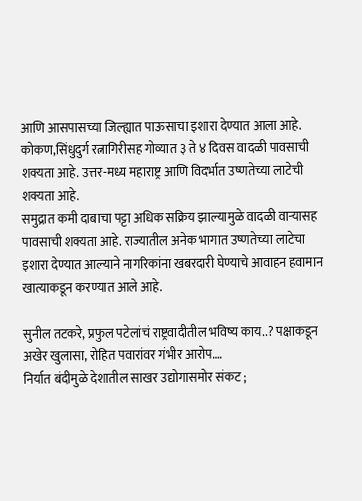आणि आसपासच्या जिल्ह्यात पाऊसाचा इशारा देण्यात आला आहे. कोकण,सिंधुदुर्ग रत्नागिरीसह गोव्यात ३ ते ४ दिवस वादळी पावसाची शक्यता आहे. उत्तर-मध्य महाराष्ट्र आणि विदर्भात उष्णतेच्या लाटेची शक्यता आहे.
समुद्रात कमी दाबाचा पट्टा अधिक सक्रिय झाल्यामुळे वादळी वाऱ्यासह पावसाची शक्यता आहे. राज्यातील अनेक भागात उष्णतेच्या लाटेचा इशारा देण्यात आल्याने नागरिकांना खबरदारी घेण्याचे आवाहन हवामान खात्याकडून करण्यात आले आहे.

सुनील तटकरे, प्रफुल पटेलांचं राष्ट्रवादीतील भविष्य काय..? पक्षाकडून अखेर खुलासा, रोहित पवारांवर गंभीर आरोप….
निर्यात बंदीमुळे देशातील साखर उद्योगासमोर संकट ;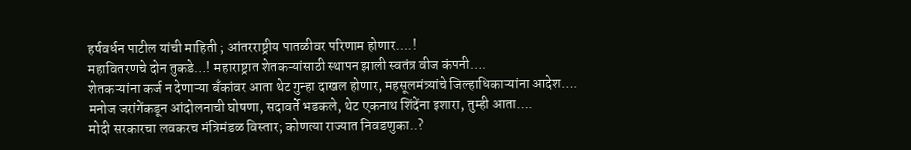हर्षवर्धन पाटील यांची माहिती ; आंतरराष्ट्रीय पातळीवर परिणाम होणार….!
महावितरणचे दोन तुकडे…! महाराष्ट्रात शेतकऱ्यांसाठी स्थापन झाली स्वतंत्र वीज कंपनी….
शेतकऱ्यांना कर्ज न देणाऱ्या बँकांवर आता थेट गुन्हा दाखल होणार, महसूलमंत्र्यांचे जिल्हाधिकाऱ्यांना आदेश….
मनोज जरांगेंकडून आंदोलनाची घोषणा, सदावर्ते भडकले, थेट एकनाथ शिंदेंना इशारा, तुम्ही आता….
मोदी सरकारचा लवकरच मंत्रिमंडळ विस्तार; कोणत्या राज्यात निवडणुका..?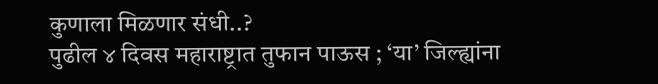कुणाला मिळणार संधी..?
पुढील ४ दिवस महाराष्ट्रात तुफान पाऊस ; ‘या’ जिल्ह्यांना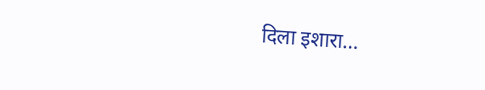दिला इशारा…